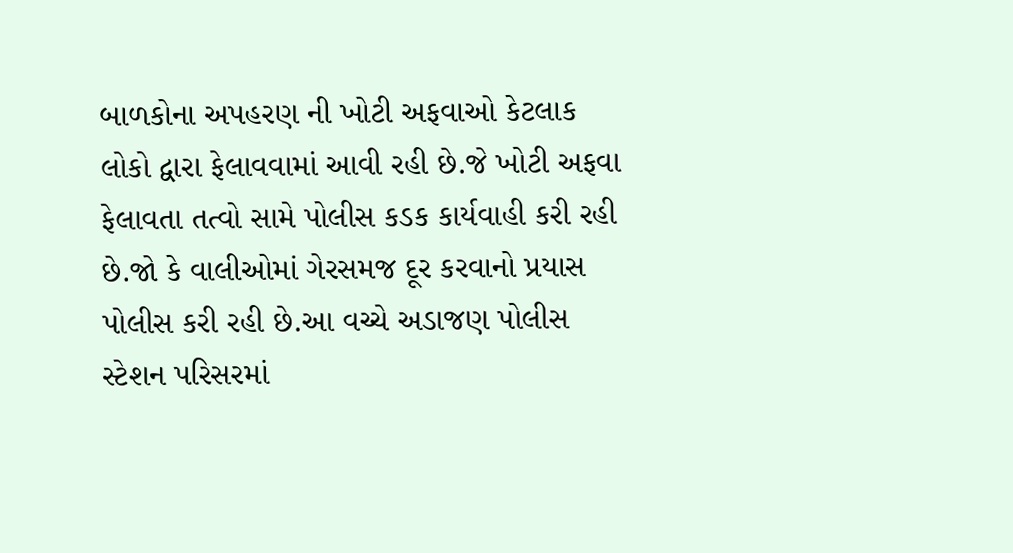બાળકોના અપહરણ ની ખોટી અફવાઓ કેટલાક લોકો દ્વારા ફેલાવવામાં આવી રહી છે.જે ખોટી અફવા ફેલાવતા તત્વો સામે પોલીસ કડક કાર્યવાહી કરી રહી છે.જો કે વાલીઓમાં ગેરસમજ દૂર કરવાનો પ્રયાસ પોલીસ કરી રહી છે.આ વચ્ચે અડાજણ પોલીસ સ્ટેશન પરિસરમાં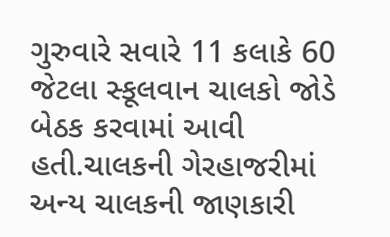ગુરુવારે સવારે 11 કલાકે 60 જેટલા સ્કૂલવાન ચાલકો જોડે બેઠક કરવામાં આવી હતી.ચાલકની ગેરહાજરીમાં અન્ય ચાલકની જાણકારી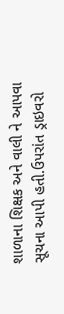શાળાના શિક્ષક અને વાલી ને આપવા સૂચના આપી હતી.ઉપરાંત ડ્રાઇવરો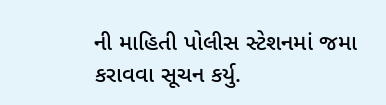ની માહિતી પોલીસ સ્ટેશનમાં જમા કરાવવા સૂચન કર્યુ.